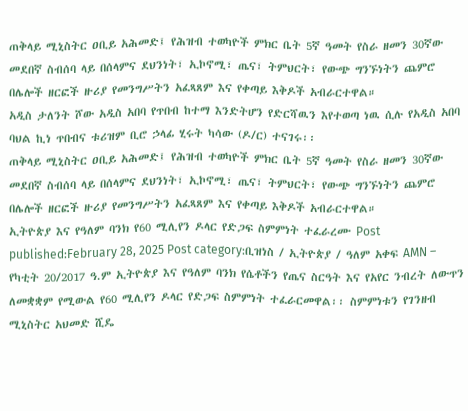ጠቅላይ ሚኒስትር ዐቢይ አሕመድ፤ የሕዝብ ተወካዮች ምክር ቤት 5ኛ ዓመት የስራ ዘመን 30ኛው መደበኛ ስብሰባ ላይ በሰላምና ደህንነት፣ ኢኮኖሚ፣ ጤና፣ ትምህርት፣ የውጭ ግንኙነትን ጨምሮ በሌሎች ዘርፎች ዙሪያ የመንግሥትን አፈጻጸም እና የቀጣይ እቅዶች አብራርተዋል።
አዲስ ታለንት ሾው አዲስ አበባ የጥበብ ከተማ እንድትሆን የድርሻዉን እየተወጣ ነዉ ሲሉ የአዲስ አበባ ባህል ኪነ ጥበብና ቱሪዝም ቢሮ ኃላፊ ሂሩት ካሳው (ዶ/ር) ተናገሩ፡፡
ጠቅላይ ሚኒስትር ዐቢይ አሕመድ፤ የሕዝብ ተወካዮች ምክር ቤት 5ኛ ዓመት የስራ ዘመን 30ኛው መደበኛ ስብሰባ ላይ በሰላምና ደህንነት፣ ኢኮኖሚ፣ ጤና፣ ትምህርት፣ የውጭ ግንኙነትን ጨምሮ በሌሎች ዘርፎች ዙሪያ የመንግሥትን አፈጻጸም እና የቀጣይ እቅዶች አብራርተዋል።
ኢትዮጵያ እና የዓለም ባንክ የ60 ሚሊየን ዶላር የድጋፍ ስምምነት ተፈራረሙ Post published:February 28, 2025 Post category:ቢዝነስ / ኢትዮጵያ / ዓለም አቀፍ AMN – የካቲት 20/2017 ዓ.ም ኢትዮጵያ እና የዓለም ባንክ የሴቶችን የጤና ስርዓት እና የአየር ንብረት ለውጥን ለመቋቋም የሚውል የ60 ሚሊየን ዶላር የድጋፍ ስምምነት ተፈራርመዋል፡፡ ስምምነቱን የገንዘብ ሚኒስትር አህመድ ሺዴ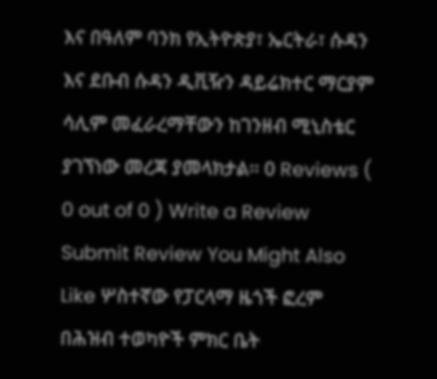እና በዓለም ባንክ የኢትዮጵያ፣ ኤርትራ፣ ሱዳን እና ደቡብ ሱዳን ዲቪዥን ዳይሬክተር ማርያም ሳሊም መፈራረማቸውን ከገንዘብ ሚኒስቴር ያገኘነው መረጃ ያመላክታል፡፡ 0 Reviews ( 0 out of 0 ) Write a Review Submit Review You Might Also Like ሦስተኛው የፓርላማ ዜጎች ፎረም በሕዝብ ተወካዮች ምክር ቤት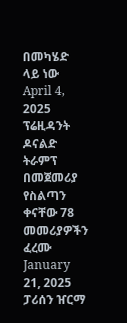በመካሄድ ላይ ነው April 4, 2025 ፕሬዚዳንት ዶናልድ ትራምፕ በመጀመሪያ የስልጣን ቀናቸው 78 መመሪያዎችን ፈረሙ January 21, 2025 ፓሪሰን ዠርማ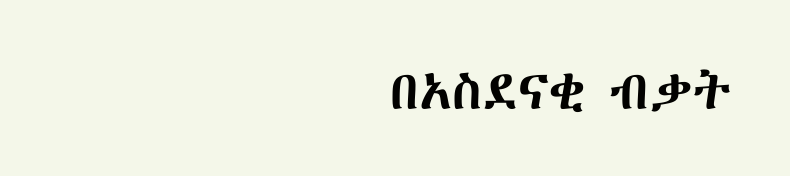በአስደናቂ ብቃት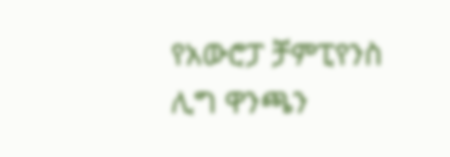የአውሮፓ ቻምፒየንስ ሊግ ዋንጫን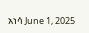አነሳ June 1, 2025